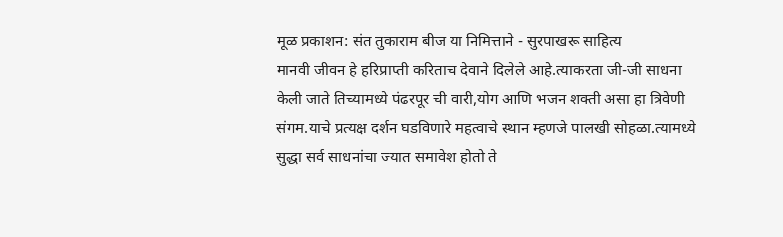मूळ प्रकाशन: संत तुकाराम बीज या निमित्ताने - सुरपाखरू साहित्य
मानवी जीवन हे हरिप्राप्ती करिताच देवाने दिलेले आहे.त्याकरता जी-जी साधना केली जाते तिच्यामध्ये पंढरपूर ची वारी,योग आणि भजन शक्ती असा हा त्रिवेणी संगम.याचे प्रत्यक्ष दर्शन घडविणारे महत्वाचे स्थान म्हणजे पालखी सोहळा.त्यामध्ये सुद्धा सर्व साधनांचा ज्यात समावेश होतो ते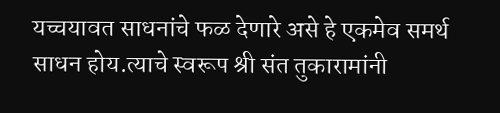यच्चयावत साधनांचे फळ देणारे असे हे एकमेव समर्थ साधन होय.त्याचे स्वरूप श्री संत तुकारामांनी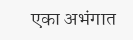एका अभंगात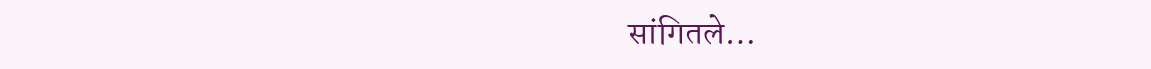सांगितले…